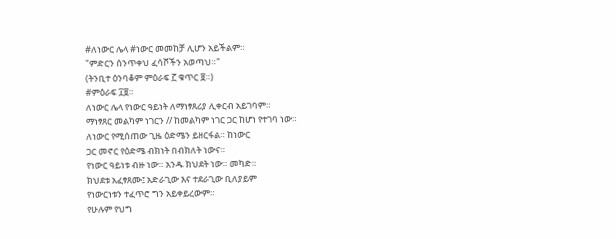#ለነውር ሌላ #ነውር መመከቻ ሊሆን አይችልም።
"ምድርን ሰንጥቀህ ፈሳሾችን አወጣህ።"
(ትንቢተ ዕንባቆም ምዕራፍ ፫ ቁጥር ፱።)
#ምዕራፍ ፲፱።
ለነውር ሌላ የነውር ዓይነት ለማነፃጸሪያ ሊቀርብ አይገባም።
ማነፃጸር መልካም ነገርን // ከመልካም ነገር ጋር ከሆነ የተገባ ነው።
ለነውር የሚሰጠው ጊዜ ዕድሜን ይዘርፋል። ከነውር
ጋር መኖር የዕድሜ ብክነት በብክለት ነውና።
የነውር ዓይነቱ ብዙ ነው። አንዱ ክህደት ነው። መካድ።
ክህደቱ አፈፃጸሙ፤ አድራጊው እና ተደራጊው ቢለያይም
የነውርነቱን ተፈጥሮ ግን አይቀይረውም።
የሁሉም የህግ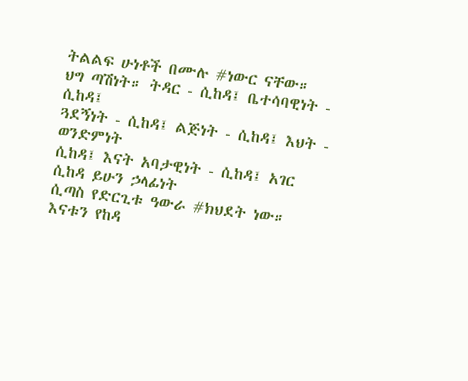ትልልፍ ሁነቶች በሙሉ #ነውር ናቸው።
ህግ ጣሽነት። ትዳር - ሲከዳ፤ ቤተሳባዊነት - ሲከዳ፤
ጓደኝነት - ሲከዳ፤ ልጅነት - ሲከዳ፤ እህት - ወንድምነት
ሲከዳ፤ እናት አባታዊነት - ሲከዳ፤ አገር ሲከዳ ይሁን ኃላፊነት
ሲጣስ የድርጊቱ ዓውራ #ክህደት ነው።
እናቱን የከዳ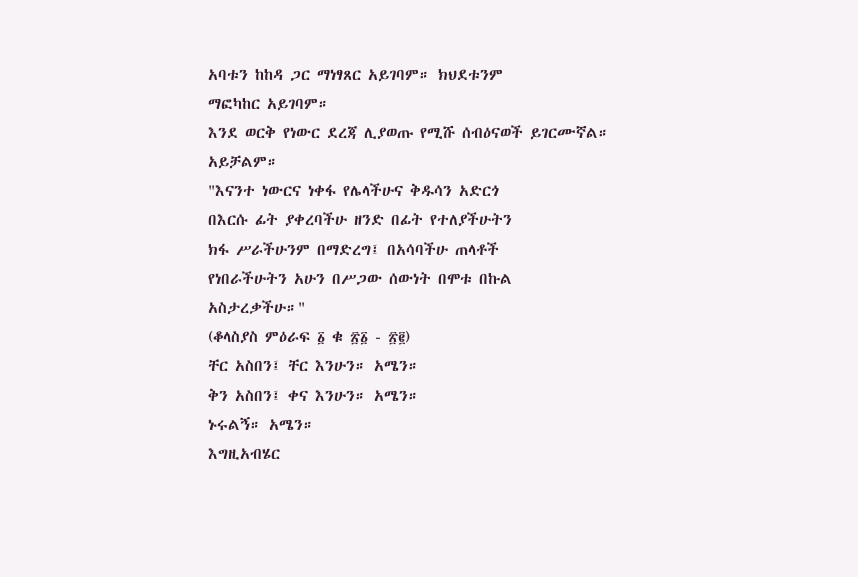አባቱን ከከዳ ጋር ማነፃጸር አይገባም። ክህደቱንም
ማፎካከር አይገባም።
እንደ ወርቅ የነውር ደረጃ ሊያወጡ የሚሹ ሰብዕናወች ይገርሙኛል።
አይቻልም።
"እናንተ ነውርና ነቀፋ የሌላችሁና ቅዱሳን አድርጎ
በእርሱ ፊት ያቀረባችሁ ዘንድ በፊት የተለያችሁትን
ክፋ ሥራችሁንም በማድረግ፤ በአሳባችሁ ጠላቶች
የነበራችሁትን አሁን በሥጋው ሰውነት በሞቱ በኩል
አስታረቃችሁ።"
(ቆላስያስ ምዕራፍ ፩ ቁ ፳፩ - ፳፪)
ቸር አስበን፤ ቸር እንሁን። አሜን።
ቅን አስበን፤ ቀና እንሁን። አሜን።
ኑሩልኝ። አሜን።
እግዚአብሄር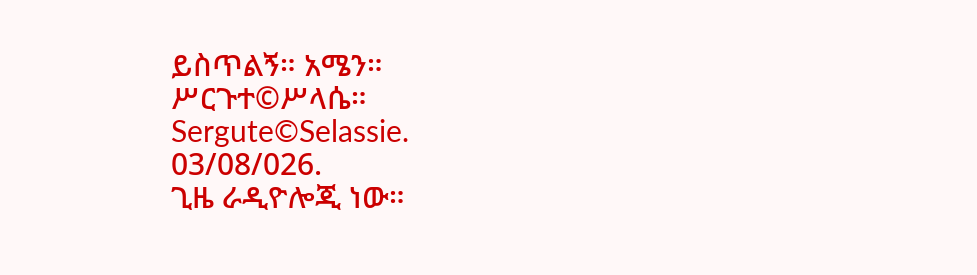ይስጥልኝ። አሜን።
ሥርጉተ©ሥላሴ።
Sergute©Selassie.
03/08/026.
ጊዜ ራዲዮሎጂ ነው።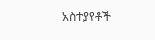አስተያየቶች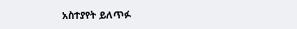አስተያየት ይለጥፉ